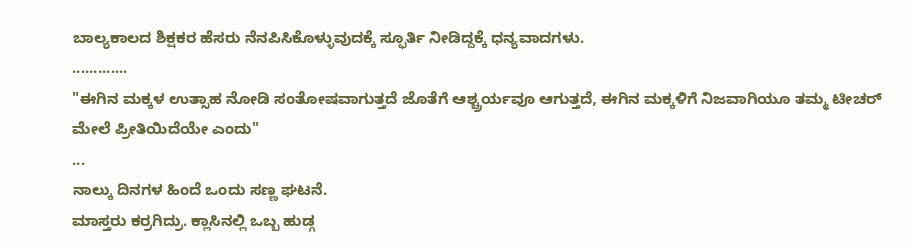ಬಾಲ್ಯಕಾಲದ ಶಿಕ್ಷಕರ ಹೆಸರು ನೆನಪಿಸಿಕೊಳ್ಳುವುದಕ್ಕೆ ಸ್ಫೂರ್ತಿ ನೀಡಿದ್ದಕ್ಕೆ ಧನ್ಯವಾದಗಳು.
.............
"ಈಗಿನ ಮಕ್ಕಳ ಉತ್ಸಾಹ ನೋಡಿ ಸಂತೋಷವಾಗುತ್ತದೆ ಜೊತೆಗೆ ಆಶ್ಚ್ರರ್ಯವೂ ಆಗುತ್ತದೆ, ಈಗಿನ ಮಕ್ಕಳಿಗೆ ನಿಜವಾಗಿಯೂ ತಮ್ಮ ಟೀಚರ್ ಮೇಲೆ ಪ್ರೀತಿಯಿದೆಯೇ ಎಂದು"
...
ನಾಲ್ಕು ದಿನಗಳ ಹಿಂದೆ ಒಂದು ಸಣ್ಣ ಘಟನೆ.
ಮಾಸ್ತರು ಕರ್ರಗಿದ್ರು. ಕ್ಲಾಸಿನಲ್ಲಿ ಒಬ್ಬ ಹುಡ್ಗ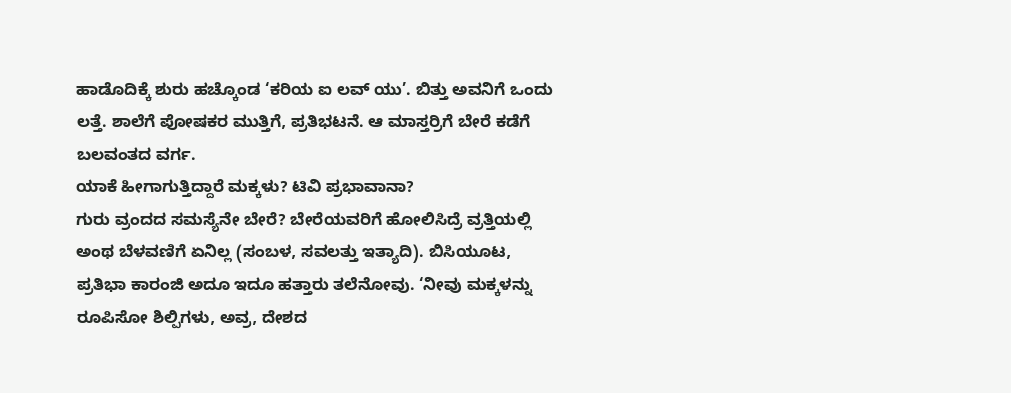ಹಾಡೊದಿಕ್ಕೆ ಶುರು ಹಚ್ಕೊಂಡ ‘ಕರಿಯ ಐ ಲವ್ ಯು’. ಬಿತ್ತು ಅವನಿಗೆ ಒಂದು ಲತ್ತೆ. ಶಾಲೆಗೆ ಪೋಷಕರ ಮುತ್ತಿಗೆ, ಪ್ರತಿಭಟನೆ. ಆ ಮಾಸ್ತರ್ರಿಗೆ ಬೇರೆ ಕಡೆಗೆ ಬಲವಂತದ ವರ್ಗ.
ಯಾಕೆ ಹೀಗಾಗುತ್ತಿದ್ದಾರೆ ಮಕ್ಕಳು? ಟಿವಿ ಪ್ರಭಾವಾನಾ?
ಗುರು ವ್ರಂದದ ಸಮಸ್ಯೆನೇ ಬೇರೆ? ಬೇರೆಯವರಿಗೆ ಹೋಲಿಸಿದ್ರೆ ವ್ರತ್ತಿಯಲ್ಲಿ ಅಂಥ ಬೆಳವಣಿಗೆ ಏನಿಲ್ಲ (ಸಂಬಳ, ಸವಲತ್ತು ಇತ್ಯಾದಿ). ಬಿಸಿಯೂಟ, ಪ್ರತಿಭಾ ಕಾರಂಜಿ ಅದೂ ಇದೂ ಹತ್ತಾರು ತಲೆನೋವು. ‘ನೀವು ಮಕ್ಕಳನ್ನು ರೂಪಿಸೋ ಶಿಲ್ಪಿಗಳು, ಅವ್ರ, ದೇಶದ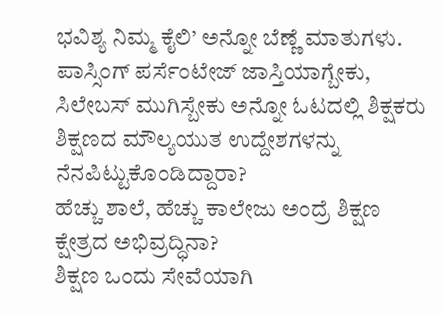ಭವಿಶ್ಯ ನಿಮ್ಮ ಕೈಲಿ’ ಅನ್ನೋ ಬೆಣ್ಣೆ ಮಾತುಗಳು. ಪಾಸ್ಸಿಂಗ್ ಪರ್ಸೆಂಟೇಜ್ ಜಾಸ್ತಿಯಾಗ್ಬೇಕು, ಸಿಲೇಬಸ್ ಮುಗಿಸ್ಬೇಕು ಅನ್ನೋ ಓಟದಲ್ಲಿ ಶಿಕ್ಷಕರು ಶಿಕ್ಷಣದ ಮೌಲ್ಯಯುತ ಉದ್ದೇಶಗಳನ್ನು ನೆನಪಿಟ್ಟುಕೊಂಡಿದ್ದಾರಾ?
ಹೆಚ್ಚು ಶಾಲೆ, ಹೆಚ್ಚು ಕಾಲೇಜು ಅಂದ್ರೆ ಶಿಕ್ಷಣ ಕ್ಷೇತ್ರದ ಅಭಿವ್ರದ್ಧಿನಾ?
ಶಿಕ್ಷಣ ಒಂದು ಸೇವೆಯಾಗಿ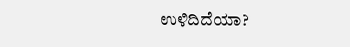ಉಳಿದಿದೆಯಾ?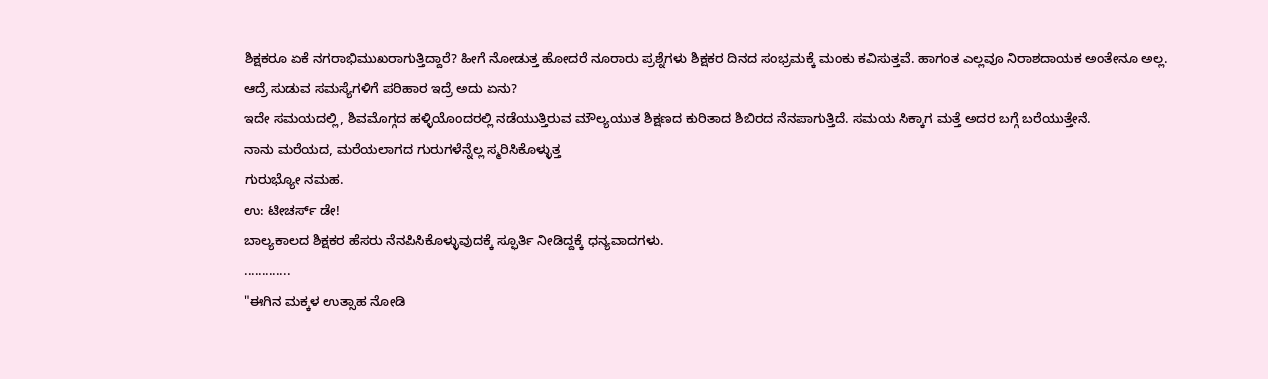ಶಿಕ್ಷಕರೂ ಏಕೆ ನಗರಾಭಿಮುಖರಾಗುತ್ತಿದ್ದಾರೆ? ಹೀಗೆ ನೋಡುತ್ತ ಹೋದರೆ ನೂರಾರು ಪ್ರಶ್ನೆಗಳು ಶಿಕ್ಷಕರ ದಿನದ ಸಂಭ್ರಮಕ್ಕೆ ಮಂಕು ಕವಿಸುತ್ತವೆ. ಹಾಗಂತ ಎಲ್ಲವೂ ನಿರಾಶದಾಯಕ ಅಂತೇನೂ ಅಲ್ಲ.
ಆದ್ರೆ ಸುಡುವ ಸಮಸ್ಯೆಗಳಿಗೆ ಪರಿಹಾರ ಇದ್ರೆ ಅದು ಏನು?
ಇದೇ ಸಮಯದಲ್ಲಿ, ಶಿವಮೊಗ್ಗದ ಹಳ್ಳಿಯೊಂದರಲ್ಲಿ ನಡೆಯುತ್ತಿರುವ ಮೌಲ್ಯಯುತ ಶಿಕ್ಷಣದ ಕುರಿತಾದ ಶಿಬಿರದ ನೆನಪಾಗುತ್ತಿದೆ. ಸಮಯ ಸಿಕ್ಕಾಗ ಮತ್ತೆ ಅದರ ಬಗ್ಗೆ ಬರೆಯುತ್ತೇನೆ.
ನಾನು ಮರೆಯದ, ಮರೆಯಲಾಗದ ಗುರುಗಳೆನ್ನೆಲ್ಲ ಸ್ಮರಿಸಿಕೊಳ್ಳುತ್ತ
ಗುರುಭ್ಯೋ ನಮಹ.
ಉ: ಟೀಚರ್ಸ್ ಡೇ!
ಬಾಲ್ಯಕಾಲದ ಶಿಕ್ಷಕರ ಹೆಸರು ನೆನಪಿಸಿಕೊಳ್ಳುವುದಕ್ಕೆ ಸ್ಫೂರ್ತಿ ನೀಡಿದ್ದಕ್ಕೆ ಧನ್ಯವಾದಗಳು.
.............
"ಈಗಿನ ಮಕ್ಕಳ ಉತ್ಸಾಹ ನೋಡಿ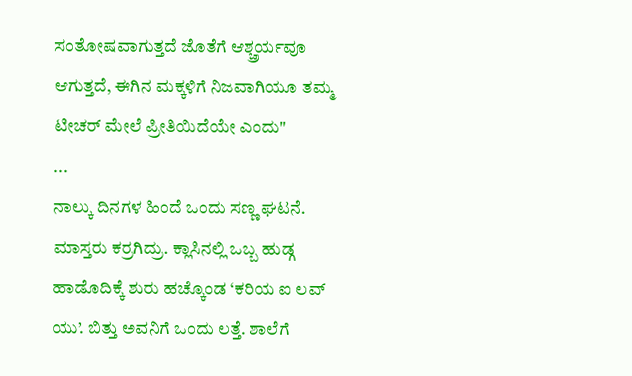ಸಂತೋಷವಾಗುತ್ತದೆ ಜೊತೆಗೆ ಆಶ್ಚ್ರರ್ಯವೂ ಆಗುತ್ತದೆ, ಈಗಿನ ಮಕ್ಕಳಿಗೆ ನಿಜವಾಗಿಯೂ ತಮ್ಮ ಟೀಚರ್ ಮೇಲೆ ಪ್ರೀತಿಯಿದೆಯೇ ಎಂದು"
...
ನಾಲ್ಕು ದಿನಗಳ ಹಿಂದೆ ಒಂದು ಸಣ್ಣ ಘಟನೆ.
ಮಾಸ್ತರು ಕರ್ರಗಿದ್ರು. ಕ್ಲಾಸಿನಲ್ಲಿ ಒಬ್ಬ ಹುಡ್ಗ ಹಾಡೊದಿಕ್ಕೆ ಶುರು ಹಚ್ಕೊಂಡ ‘ಕರಿಯ ಐ ಲವ್ ಯು’. ಬಿತ್ತು ಅವನಿಗೆ ಒಂದು ಲತ್ತೆ. ಶಾಲೆಗೆ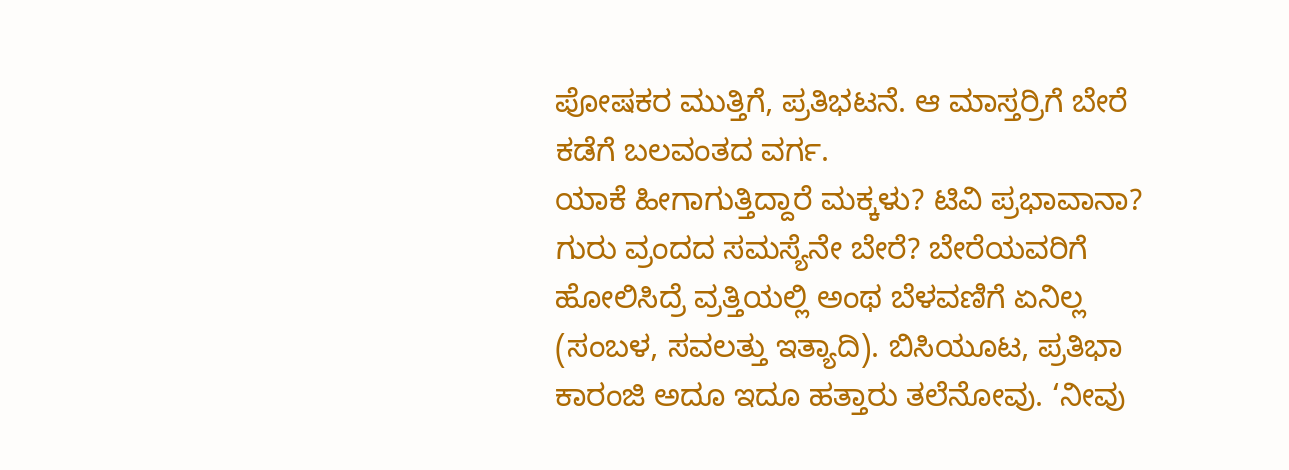ಪೋಷಕರ ಮುತ್ತಿಗೆ, ಪ್ರತಿಭಟನೆ. ಆ ಮಾಸ್ತರ್ರಿಗೆ ಬೇರೆ ಕಡೆಗೆ ಬಲವಂತದ ವರ್ಗ.
ಯಾಕೆ ಹೀಗಾಗುತ್ತಿದ್ದಾರೆ ಮಕ್ಕಳು? ಟಿವಿ ಪ್ರಭಾವಾನಾ?
ಗುರು ವ್ರಂದದ ಸಮಸ್ಯೆನೇ ಬೇರೆ? ಬೇರೆಯವರಿಗೆ ಹೋಲಿಸಿದ್ರೆ ವ್ರತ್ತಿಯಲ್ಲಿ ಅಂಥ ಬೆಳವಣಿಗೆ ಏನಿಲ್ಲ (ಸಂಬಳ, ಸವಲತ್ತು ಇತ್ಯಾದಿ). ಬಿಸಿಯೂಟ, ಪ್ರತಿಭಾ ಕಾರಂಜಿ ಅದೂ ಇದೂ ಹತ್ತಾರು ತಲೆನೋವು. ‘ನೀವು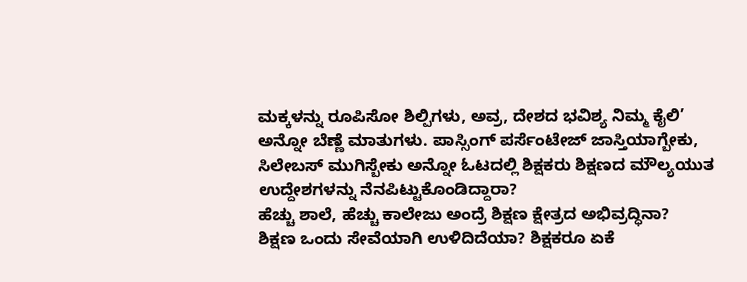ಮಕ್ಕಳನ್ನು ರೂಪಿಸೋ ಶಿಲ್ಪಿಗಳು, ಅವ್ರ, ದೇಶದ ಭವಿಶ್ಯ ನಿಮ್ಮ ಕೈಲಿ’ ಅನ್ನೋ ಬೆಣ್ಣೆ ಮಾತುಗಳು. ಪಾಸ್ಸಿಂಗ್ ಪರ್ಸೆಂಟೇಜ್ ಜಾಸ್ತಿಯಾಗ್ಬೇಕು, ಸಿಲೇಬಸ್ ಮುಗಿಸ್ಬೇಕು ಅನ್ನೋ ಓಟದಲ್ಲಿ ಶಿಕ್ಷಕರು ಶಿಕ್ಷಣದ ಮೌಲ್ಯಯುತ ಉದ್ದೇಶಗಳನ್ನು ನೆನಪಿಟ್ಟುಕೊಂಡಿದ್ದಾರಾ?
ಹೆಚ್ಚು ಶಾಲೆ, ಹೆಚ್ಚು ಕಾಲೇಜು ಅಂದ್ರೆ ಶಿಕ್ಷಣ ಕ್ಷೇತ್ರದ ಅಭಿವ್ರದ್ಧಿನಾ?
ಶಿಕ್ಷಣ ಒಂದು ಸೇವೆಯಾಗಿ ಉಳಿದಿದೆಯಾ? ಶಿಕ್ಷಕರೂ ಏಕೆ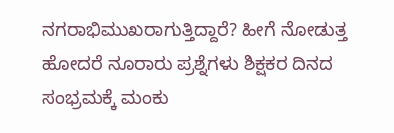ನಗರಾಭಿಮುಖರಾಗುತ್ತಿದ್ದಾರೆ? ಹೀಗೆ ನೋಡುತ್ತ ಹೋದರೆ ನೂರಾರು ಪ್ರಶ್ನೆಗಳು ಶಿಕ್ಷಕರ ದಿನದ ಸಂಭ್ರಮಕ್ಕೆ ಮಂಕು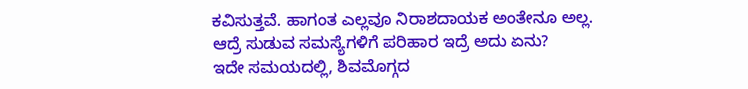ಕವಿಸುತ್ತವೆ. ಹಾಗಂತ ಎಲ್ಲವೂ ನಿರಾಶದಾಯಕ ಅಂತೇನೂ ಅಲ್ಲ.
ಆದ್ರೆ ಸುಡುವ ಸಮಸ್ಯೆಗಳಿಗೆ ಪರಿಹಾರ ಇದ್ರೆ ಅದು ಏನು?
ಇದೇ ಸಮಯದಲ್ಲಿ, ಶಿವಮೊಗ್ಗದ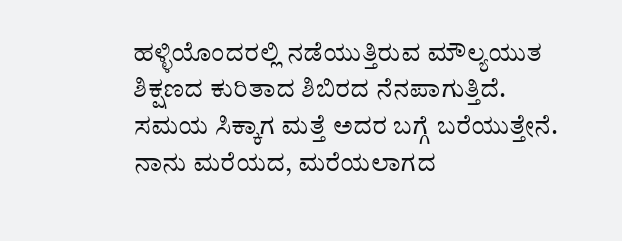ಹಳ್ಳಿಯೊಂದರಲ್ಲಿ ನಡೆಯುತ್ತಿರುವ ಮೌಲ್ಯಯುತ ಶಿಕ್ಷಣದ ಕುರಿತಾದ ಶಿಬಿರದ ನೆನಪಾಗುತ್ತಿದೆ. ಸಮಯ ಸಿಕ್ಕಾಗ ಮತ್ತೆ ಅದರ ಬಗ್ಗೆ ಬರೆಯುತ್ತೇನೆ.
ನಾನು ಮರೆಯದ, ಮರೆಯಲಾಗದ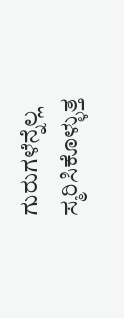ಗುರುಗಳೆನ್ನೆಲ್ಲ ಸ್ಮರಿಸಿಕೊಳ್ಳುತ್ತ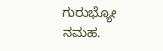ಗುರುಭ್ಯೋ ನಮಹ.